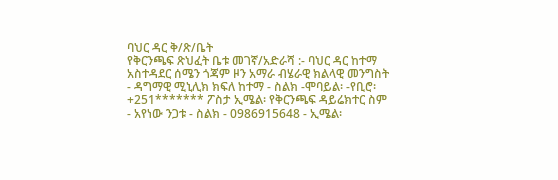ባህር ዳር ቅ/ጽ/ቤት
የቅርንጫፍ ጽህፈት ቤቱ መገኛ/አድራሻ :- ባህር ዳር ከተማ አስተዳደር ሰሜን ጎጃም ዞን አማራ ብሄራዊ ክልላዊ መንግስት - ዳግማዊ ሚኒሊክ ክፍለ ከተማ - ስልክ -ሞባይል፡ -የቢሮ፡ +251******* ፖስታ ኢሜል፡ የቅርንጫፍ ዳይሬክተር ስም - አየነው ንጋቱ - ስልክ - 0986915648 - ኢሜል፡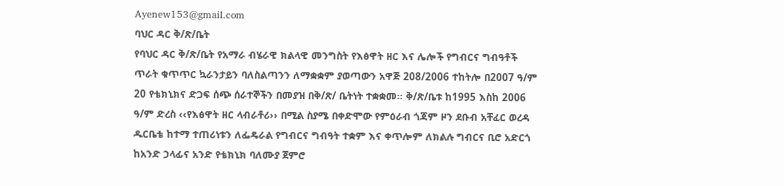Ayenew153@gmail.com
ባህር ዳር ቅ/ጽ/ቤት
የባህር ዳር ቅ/ጽ/ቤት የአማራ ብሄራዊ ክልላዊ መንግስት የእፅዋት ዘር እና ሌሎች የግብርና ግብዓቶች
ጥራት ቁጥጥር ኳራንታይን ባለስልጣንን ለማቋቋም ያወጣውን አዋጅ 208/2006 ተከትሎ በ2007 ዓ/ም
20 የቴክኒክና ድጋፍ ሰጭ ሰራተኞችን በመያዝ በቅ/ጽ/ ቤትነት ተቋቋመ፡፡ ቅ/ጽ/ቤቱ ከ1995 እስከ 2006
ዓ/ም ድረስ ‹‹የእፅዋት ዘር ላብራቶሪ›› በሚል ስያሜ በቀድሞው የምዕራብ ጎጃም ዞን ደቡብ አቸፈር ወረዳ
ዱርቤቴ ከተማ ተጠሪነቱን ለፌዴራል የግብርና ግብዓት ተቋም እና ቀጥሎም ለክልሉ ግብርና ቢሮ አድርጎ
ከአንድ ኃላፊና አንድ የቴክኒክ ባለሙያ ጀምሮ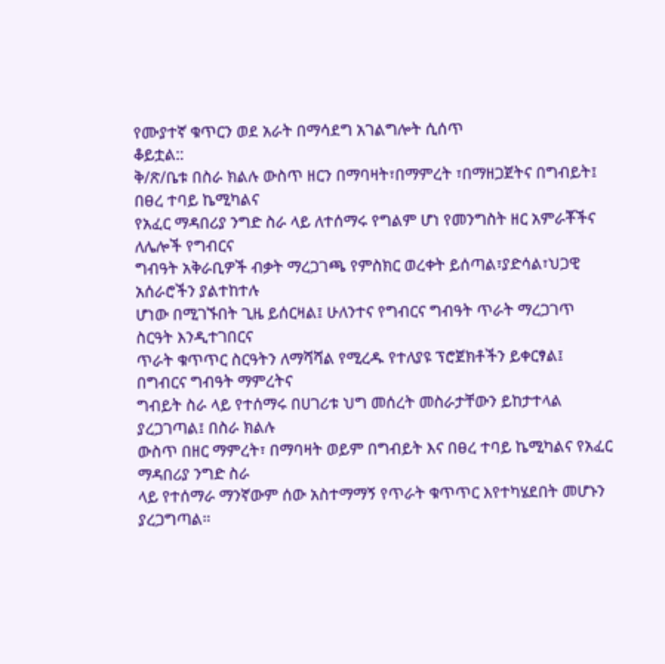የሙያተኛ ቁጥርን ወደ አራት በማሳደግ አገልግሎት ሲሰጥ
ቆይቷል::
ቅ/ጽ/ቤቱ በስራ ክልሉ ውስጥ ዘርን በማባዛት፣በማምረት ፣በማዘጋጀትና በግብይት፤ በፀረ ተባይ ኬሚካልና
የአፈር ማዳበሪያ ንግድ ስራ ላይ ለተሰማሩ የግልም ሆነ የመንግስት ዘር አምራቾችና ለሌሎች የግብርና
ግብዓት አቅራቢዎች ብቃት ማረጋገጫ የምስክር ወረቀት ይሰጣል፣ያድሳል፣ህጋዊ አሰራሮችን ያልተከተሉ
ሆነው በሚገኙበት ጊዜ ይሰርዛል፤ ሁለንተና የግብርና ግብዓት ጥራት ማረጋገጥ ስርዓት እንዲተገበርና
ጥራት ቁጥጥር ስርዓትን ለማሻሻል የሚረዱ የተለያዩ ፕሮጀክቶችን ይቀርፃል፤ በግብርና ግብዓት ማምረትና
ግብይት ስራ ላይ የተሰማሩ በሀገሪቱ ህግ መሰረት መስራታቸውን ይከታተላል ያረጋገጣል፤ በስራ ክልሉ
ውስጥ በዘር ማምረት፣ በማባዛት ወይም በግብይት እና በፀረ ተባይ ኬሚካልና የአፈር ማዳበሪያ ንግድ ስራ
ላይ የተሰማራ ማንኛውም ሰው አስተማማኝ የጥራት ቁጥጥር እየተካሄደበት መሆኑን ያረጋግጣል፡፡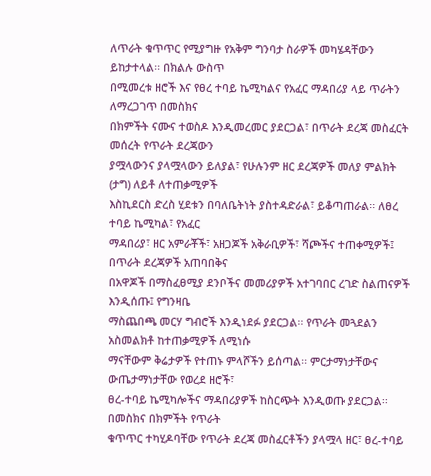ለጥራት ቁጥጥር የሚያግዙ የአቅም ግንባታ ስራዎች መካሄዳቸውን ይከታተላል፡፡ በክልሉ ውስጥ
በሚመረቱ ዘሮች እና የፀረ ተባይ ኬሚካልና የአፈር ማዳበሪያ ላይ ጥራትን ለማረጋገጥ በመስክና
በክምችት ናሙና ተወስዶ እንዲመረመር ያደርጋል፣ በጥራት ደረጃ መስፈርት መሰረት የጥራት ደረጃውን
ያሟላውንና ያላሟላውን ይለያል፣ የሁሉንም ዘር ደረጃዎች መለያ ምልክት (ታግ) ለይቶ ለተጠቃሚዎች
እስኪደርስ ድረስ ሂደቱን በባለቤትነት ያስተዳድራል፣ ይቆጣጠራል፡፡ ለፀረ ተባይ ኬሚካል፣ የአፈር
ማዳበሪያ፣ ዘር አምራቾች፣ አዘጋጆች አቅራቢዎች፣ ሻጮችና ተጠቀሚዎች፤ በጥራት ደረጃዎች አጠባበቅና
በአዋጆች በማስፈፀሚያ ደንቦችና መመሪያዎች አተገባበር ረገድ ስልጠናዎች እንዲሰጡ፤ የግንዛቤ
ማስጨበጫ መርሃ ግብሮች እንዲነደፉ ያደርጋል፡፡ የጥራት መጓደልን አስመልክቶ ከተጠቃሚዎች ለሚነሱ
ማናቸውም ቅሬታዎች የተጠኑ ምላሾችን ይሰጣል፡፡ ምርታማነታቸውና ውጤታማነታቸው የወረደ ዘሮች፣
ፀረ-ተባይ ኬሚካሎችና ማዳበሪያዎች ከስርጭት እንዲወጡ ያደርጋል፡፡ በመስክና በክምችት የጥራት
ቁጥጥር ተካሂዶባቸው የጥራት ደረጃ መስፈርቶችን ያላሟላ ዘር፣ ፀረ-ተባይ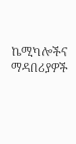ኬሚካሎችና ማዳበሪያዎች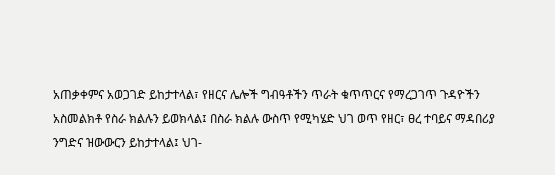አጠቃቀምና አወጋገድ ይከታተላል፣ የዘርና ሌሎች ግብዓቶችን ጥራት ቁጥጥርና የማረጋገጥ ጉዳዮችን
አስመልክቶ የስራ ክልሉን ይወክላል፤ በስራ ክልሉ ውስጥ የሚካሄድ ህገ ወጥ የዘር፣ ፀረ ተባይና ማዳበሪያ
ንግድና ዝውውርን ይከታተላል፤ ህገ-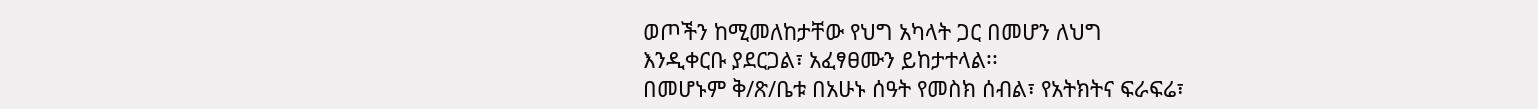ወጦችን ከሚመለከታቸው የህግ አካላት ጋር በመሆን ለህግ
እንዲቀርቡ ያደርጋል፣ አፈፃፀሙን ይከታተላል፡፡
በመሆኑም ቅ/ጽ/ቤቱ በአሁኑ ሰዓት የመስክ ሰብል፣ የአትክትና ፍራፍሬ፣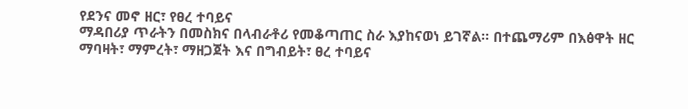የደንና መኖ ዘር፣ የፀረ ተባይና
ማዳበሪያ ጥራትን በመስክና በላብራቶሪ የመቆጣጠር ስራ እያከናወነ ይገኛል፡፡ በተጨማሪም በእፅዋት ዘር
ማባዛት፣ ማምረት፣ ማዘጋጀት እና በግብይት፣ ፀረ ተባይና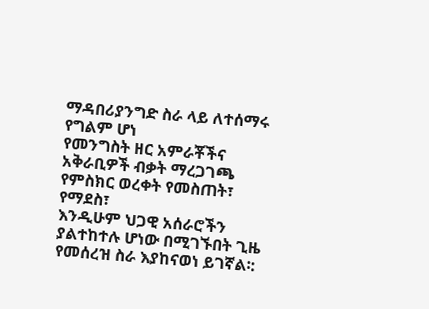ማዳበሪያንግድ ስራ ላይ ለተሰማሩ የግልም ሆነ
የመንግስት ዘር አምራቾችና አቅራቢዎች ብቃት ማረጋገጫ የምስክር ወረቀት የመስጠት፣ የማደስ፣
እንዲሁም ህጋዊ አሰራሮችን ያልተከተሉ ሆነው በሚገኙበት ጊዜ የመሰረዝ ስራ እያከናወነ ይገኛል፡: